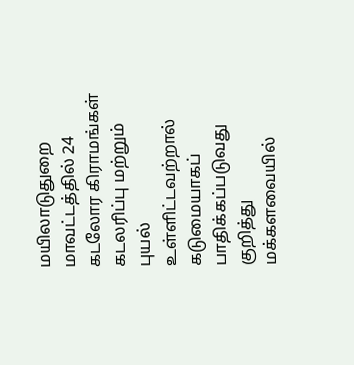மயிலாடுதுறை மாவட்டத்தில் 24 கடலோர கிராமங்கள் கடலரிப்பு மற்றும் புயல் உள்ளிட்டவற்றால் கடுமையாகப் பாதிக்கப்படுவது குறித்து மக்களவையில்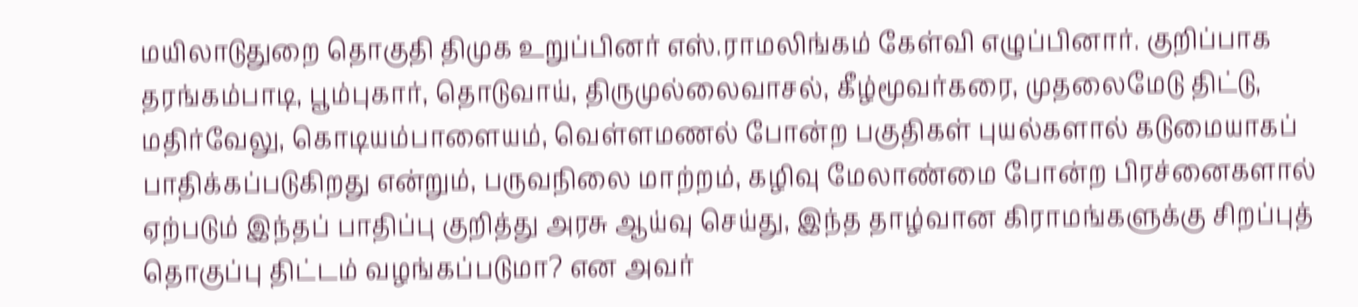மயிலாடுதுறை தொகுதி திமுக உறுப்பினர் எஸ்.ராமலிங்கம் கேள்வி எழுப்பினார். குறிப்பாக தரங்கம்பாடி, பூம்புகார், தொடுவாய், திருமுல்லைவாசல், கீழ்மூவர்கரை, முதலைமேடு திட்டு, மதிர்வேலு, கொடியம்பாளையம், வெள்ளமணல் போன்ற பகுதிகள் புயல்களால் கடுமையாகப் பாதிக்கப்படுகிறது என்றும், பருவநிலை மாற்றம், கழிவு மேலாண்மை போன்ற பிரச்னைகளால் ஏற்படும் இந்தப் பாதிப்பு குறித்து அரசு ஆய்வு செய்து, இந்த தாழ்வான கிராமங்களுக்கு சிறப்புத் தொகுப்பு திட்டம் வழங்கப்படுமா? என அவர்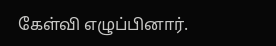கேள்வி எழுப்பினார்.